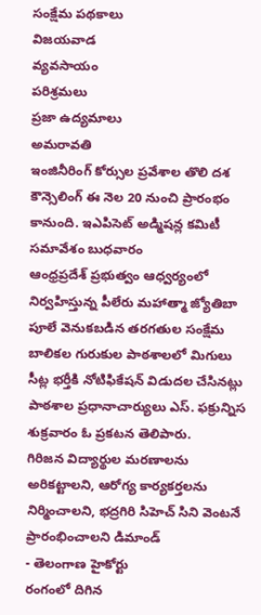సంక్షేమ పథకాలు
విజయవాడ
వ్యవసాయం
పరిశ్రమలు
ప్రజా ఉద్యమాలు
అమరావతి
ఇంజినీరింగ్ కోర్సుల ప్రవేశాల తొలి దశ కౌన్సెలింగ్ ఈ నెల 20 నుంచి ప్రారంభం కానుంది. ఇఎపిసెట్ అడ్మిషన్ల కమిటీ సమావేశం బుధవారం
ఆంధ్రప్రదేశ్ ప్రభుత్వం ఆధ్వర్యంలో నిర్వహిస్తున్న పీలేరు మహాత్మా జ్యోతిబా పూలే వెనుకబడిన తరగతుల సంక్షేమ బాలికల గురుకుల పాఠశాలలో మిగులు సీట్ల భర్తీకి నోటిఫికేషన్ విడుదల చేసినట్లు పాఠశాల ప్రధానాచార్యులు ఎస్. ఫక్రున్నిస శుక్రవారం ఓ ప్రకటన తెలిపారు.
గిరిజన విద్యార్థుల మరణాలను అరికట్టాలని, ఆరోగ్య కార్యకర్తలను నిర్మించాలని, భద్రగిరి సిహెచ్ సిని వెంటనే ప్రారంభించాలని డిమాండ్
- తెలంగాణ హైకోర్టు
రంగంలో దిగిన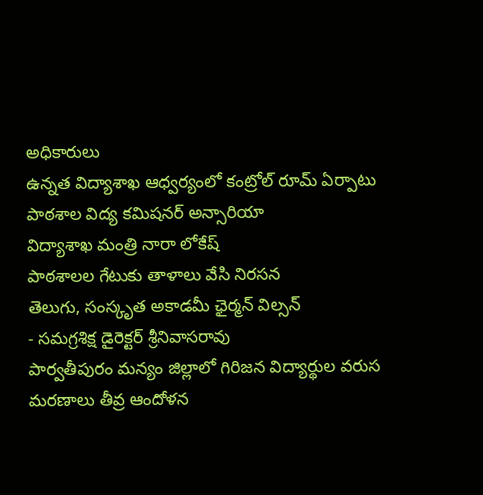అధికారులు
ఉన్నత విద్యాశాఖ ఆధ్వర్యంలో కంట్రోల్ రూమ్ ఏర్పాటు
పాఠశాల విద్య కమిషనర్ అన్సారియా
విద్యాశాఖ మంత్రి నారా లోకేష్
పాఠశాలల గేటుకు తాళాలు వేసి నిరసన
తెలుగు, సంస్కృత అకాడమీ ఛైర్మన్ విల్సన్
- సమగ్రశిక్ష డైరెక్టర్ శ్రీనివాసరావు
పార్వతీపురం మన్యం జిల్లాలో గిరిజన విద్యార్థుల వరుస మరణాలు తీవ్ర ఆందోళన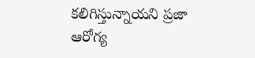కలిగిస్తున్నాయని ప్రజా ఆరోగ్య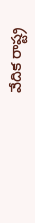వేదిక రాష్ట్ర